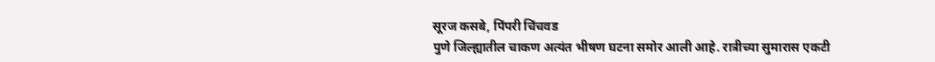सूरज कसबे, पिंपरी चिंचवड
पुणे जिल्ह्यातील चाकण अत्यंत भीषण घटना समोर आली आहे. रात्रीच्या सुमारास एकटी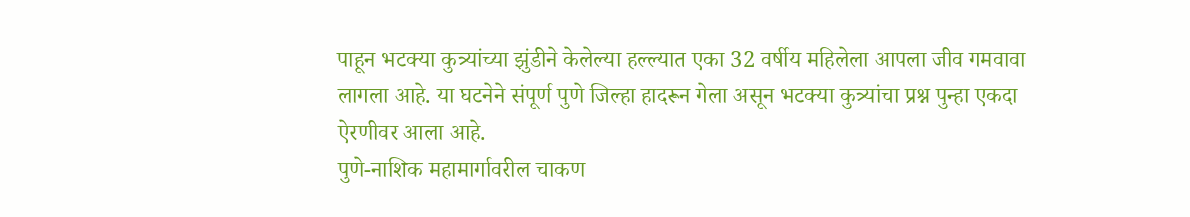पाहून भटक्या कुत्र्यांच्या झुंडीने केलेल्या हल्ल्यात एका 32 वर्षीय महिलेला आपला जीव गमवावा लागला आहे. या घटनेने संपूर्ण पुणे जिल्हा हादरून गेला असून भटक्या कुत्र्यांचा प्रश्न पुन्हा एकदा ऐरणीवर आला आहे.
पुणे-नाशिक महामार्गावरील चाकण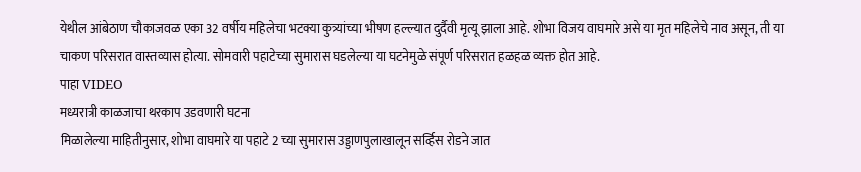येथील आंबेठाण चौकाजवळ एका 32 वर्षीय महिलेचा भटक्या कुत्र्यांच्या भीषण हल्ल्यात दुर्दैवी मृत्यू झाला आहे. शोभा विजय वाघमारे असे या मृत महिलेचे नाव असून, ती या चाकण परिसरात वास्तव्यास होत्या. सोमवारी पहाटेच्या सुमारास घडलेल्या या घटनेमुळे संपूर्ण परिसरात हळहळ व्यक्त होत आहे.
पाहा VIDEO
मध्यरात्री काळजाचा थरकाप उडवणारी घटना
मिळालेल्या माहितीनुसार, शोभा वाघमारे या पहाटे 2 च्या सुमारास उड्डाणपुलाखालून सर्व्हिस रोडने जात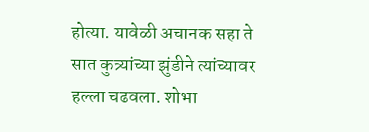होत्या. यावेळी अचानक सहा ते सात कुत्र्यांच्या झुंडीने त्यांच्यावर हल्ला चढवला. शोभा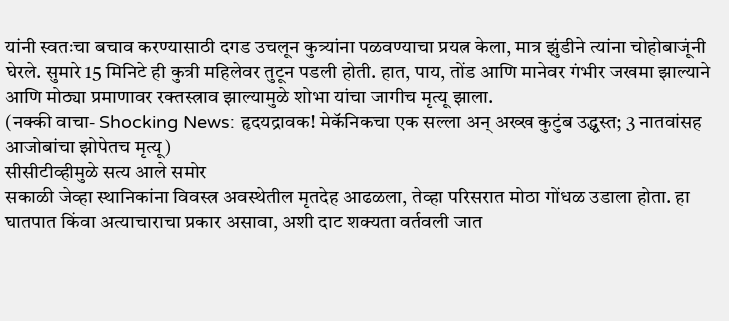यांनी स्वतःचा बचाव करण्यासाठी दगड उचलून कुत्र्यांना पळवण्याचा प्रयत्न केला, मात्र झुंडीने त्यांना चोहोबाजूंनी घेरले. सुमारे 15 मिनिटे ही कुत्री महिलेवर तुटून पडली होती. हात, पाय, तोंड आणि मानेवर गंभीर जखमा झाल्याने आणि मोठ्या प्रमाणावर रक्तस्त्राव झाल्यामुळे शोभा यांचा जागीच मृत्यू झाला.
(नक्की वाचा- Shocking News: हृदयद्रावक! मेकॅनिकचा एक सल्ला अन् अख्ख कुटुंब उद्ध्वस्त; 3 नातवांसह आजोबांचा झोपेतच मृत्यू)
सीसीटीव्हीमुळे सत्य आले समोर
सकाळी जेव्हा स्थानिकांना विवस्त्र अवस्थेतील मृतदेह आढळला, तेव्हा परिसरात मोठा गोंधळ उडाला होता. हा घातपात किंवा अत्याचाराचा प्रकार असावा, अशी दाट शक्यता वर्तवली जात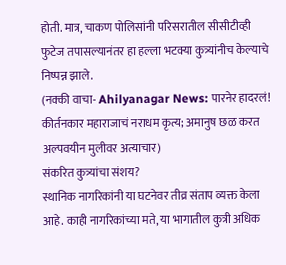होती. मात्र, चाकण पोलिसांनी परिसरातील सीसीटीव्ही फुटेज तपासल्यानंतर हा हल्ला भटक्या कुत्र्यांनीच केल्याचे निष्पन्न झाले.
(नक्की वाचा- Ahilyanagar News: पारनेर हादरलं! कीर्तनकार महाराजाचं नराधम कृत्य; अमानुष छळ करत अल्पवयीन मुलीवर अत्याचार)
संकरित कुत्र्यांचा संशय?
स्थानिक नागरिकांनी या घटनेवर तीव्र संताप व्यक्त केला आहे. काही नागरिकांच्या मते, या भागातील कुत्री अधिक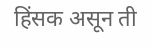हिंसक असून ती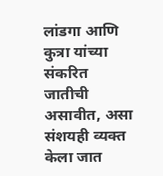लांडगा आणि कुत्रा यांच्या संकरित जातीची असावीत, असा संशयही व्यक्त केला जात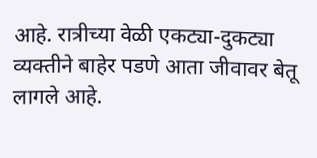आहे. रात्रीच्या वेळी एकट्या-दुकट्या व्यक्तीने बाहेर पडणे आता जीवावर बेतू लागले आहे.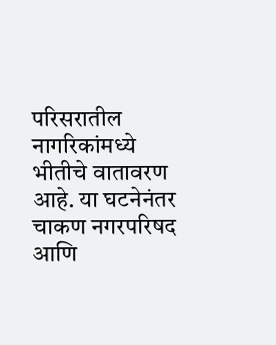परिसरातील नागरिकांमध्ये भीतीचे वातावरण आहे. या घटनेनंतर चाकण नगरपरिषद आणि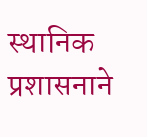स्थानिक प्रशासनाने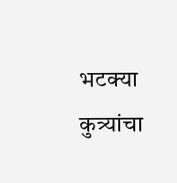भटक्या कुत्र्यांचा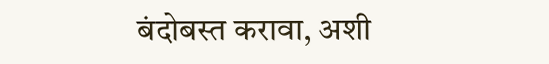बंदोबस्त करावा, अशी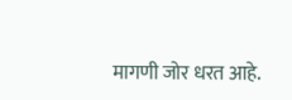मागणी जोर धरत आहे.